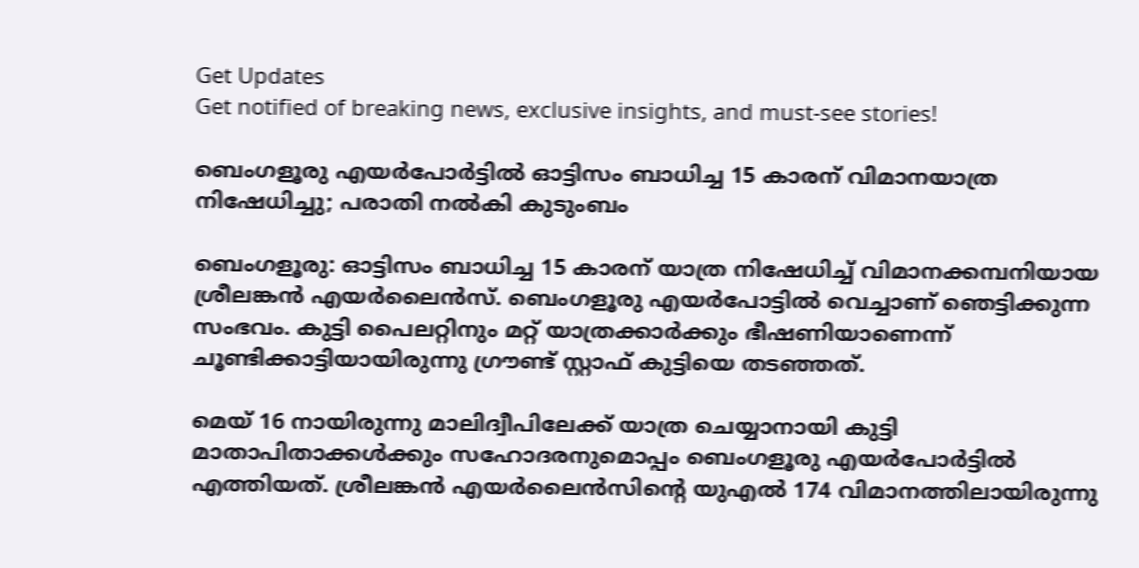Get Updates
Get notified of breaking news, exclusive insights, and must-see stories!

ബെംഗളൂരു എയർപോർട്ടിൽ ഓട്ടിസം ബാധിച്ച 15 കാരന് വിമാനയാത്ര നിഷേധിച്ചു; പരാതി നൽകി കുടുംബം

ബെംഗളൂരു: ഓട്ടിസം ബാധിച്ച 15 കാരന് യാത്ര നിഷേധിച്ച് വിമാനക്കമ്പനിയായ ശ്രീലങ്കൻ എയർലൈൻസ്. ബെംഗളൂരു എയർപോട്ടിൽ വെച്ചാണ് ഞെട്ടിക്കുന്ന സംഭവം. കുട്ടി പൈലറ്റിനും മറ്റ് യാത്രക്കാർക്കും ഭീഷണിയാണെന്ന് ചൂണ്ടിക്കാട്ടിയായിരുന്നു ഗ്രൗണ്ട് സ്റ്റാഫ് കുട്ടിയെ തടഞ്ഞത്.

മെയ് 16 നായിരുന്നു മാലിദ്വീപിലേക്ക് യാത്ര ചെയ്യാനായി കുട്ടി മാതാപിതാക്കൾക്കും സഹോദരനുമൊപ്പം ബെംഗളൂരു എയർപോർട്ടിൽ എത്തിയത്. ശ്രീലങ്കൻ എയർലൈൻസിന്റെ യുഎൽ 174 വിമാനത്തിലായിരുന്നു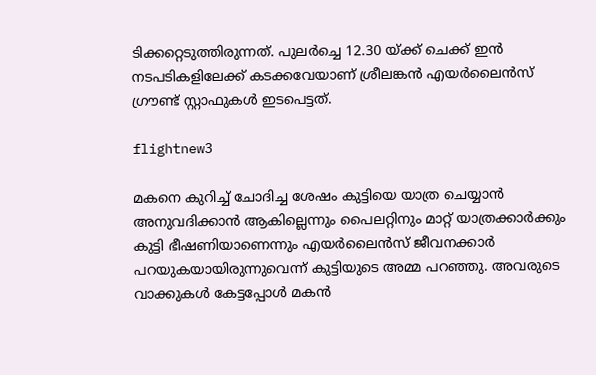ടിക്കറ്റെടുത്തിരുന്നത്. പുലർച്ചെ 12.30 യ്ക്ക് ചെക്ക് ഇൻ നടപടികളിലേക്ക് കടക്കവേയാണ് ശ്രീലങ്കൻ എയർലൈൻസ് ഗ്രൗണ്ട് സ്റ്റാഫുകൾ ഇടപെട്ടത്.

flightnew3

മകനെ കുറിച്ച് ചോദിച്ച ശേഷം കുട്ടിയെ യാത്ര ചെയ്യാൻ അനുവദിക്കാൻ ആകില്ലെന്നും പൈലറ്റിനും മാറ്റ് യാത്രക്കാർക്കും കുട്ടി ഭീഷണിയാണെന്നും എയർലൈൻസ് ജീവനക്കാർ പറയുകയായിരുന്നുവെന്ന് കുട്ടിയുടെ അമ്മ പറഞ്ഞു. അവരുടെ വാക്കുകൾ കേട്ടപ്പോൾ മകൻ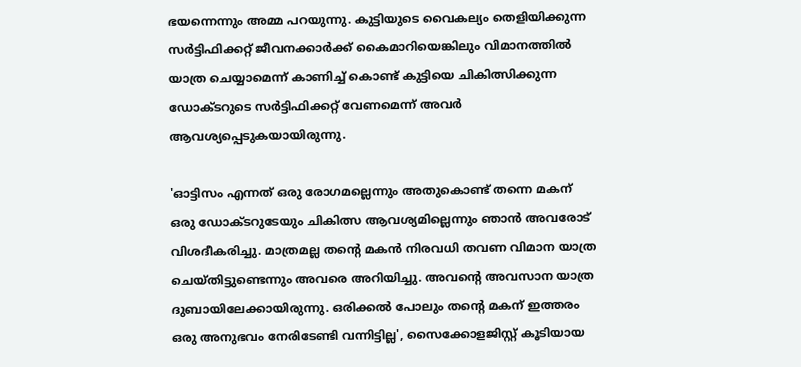ഭയന്നെന്നും അമ്മ പറയുന്നു. കുട്ടിയുടെ വൈകല്യം തെളിയിക്കുന്ന സർട്ടിഫിക്കറ്റ് ജീവനക്കാർക്ക് കൈമാറിയെങ്കിലും വിമാനത്തിൽ യാത്ര ചെയ്യാമെന്ന് കാണിച്ച് കൊണ്ട് കുട്ടിയെ ചികിത്സിക്കുന്ന ഡോക്ടറുടെ സർട്ടിഫിക്കറ്റ് വേണമെന്ന് അവർ ആവശ്യപ്പെടുകയായിരുന്നു.

'ഓട്ടിസം എന്നത് ഒരു രോഗമല്ലെന്നും അതുകൊണ്ട് തന്നെ മകന് ഒരു ഡോക്ടറുടേയും ചികിത്സ ആവശ്യമില്ലെന്നും ഞാൻ അവരോട് വിശദീകരിച്ചു. മാത്രമല്ല തന്റെ മകൻ നിരവധി തവണ വിമാന യാത്ര ചെയ്തിട്ടുണ്ടെന്നും അവരെ അറിയിച്ചു. അവന്റെ അവസാന യാത്ര ദുബായിലേക്കായിരുന്നു. ഒരിക്കൽ പോലും തന്റെ മകന് ഇത്തരം ഒരു അനുഭവം നേരിടേണ്ടി വന്നിട്ടില്ല', സൈക്കോളജിസ്റ്റ് കൂടിയായ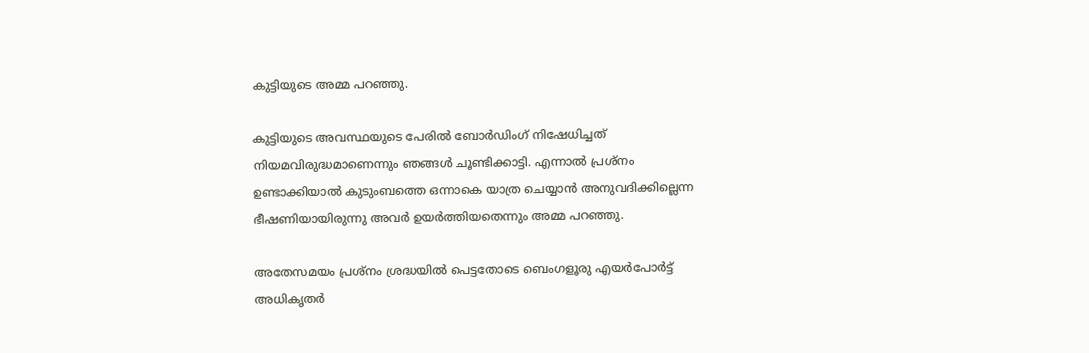കുട്ടിയുടെ അമ്മ പറഞ്ഞു.

കുട്ടിയുടെ അവസ്ഥയുടെ പേരിൽ ബോർഡിംഗ് നിഷേധിച്ചത് നിയമവിരുദ്ധമാണെന്നും ഞങ്ങൾ ചൂണ്ടിക്കാട്ടി. എന്നാൽ പ്രശ്നം ഉണ്ടാക്കിയാൽ കുടുംബത്തെ ഒന്നാകെ യാത്ര ചെയ്യാൻ അനുവദിക്കില്ലെന്ന ഭീഷണിയായിരുന്നു അവർ ഉയർത്തിയതെന്നും അമ്മ പറഞ്ഞു.

അതേസമയം പ്രശ്നം ശ്രദ്ധയിൽ പെട്ടതോടെ ബെംഗളൂരു എയർപോർട്ട് അധികൃതർ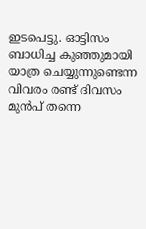ഇടപെട്ടു. ഓട്ടിസം ബാധിച്ച കുഞ്ഞുമായി യാത്ര ചെയ്യുന്നുണ്ടെന്ന വിവരം രണ്ട് ദിവസം മുൻപ് തന്നെ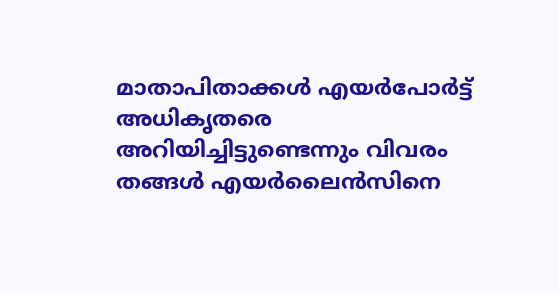മാതാപിതാക്കൾ എയർപോർട്ട് അധികൃതരെ അറിയിച്ചിട്ടുണ്ടെന്നും വിവരം തങ്ങൾ എയർലൈൻസിനെ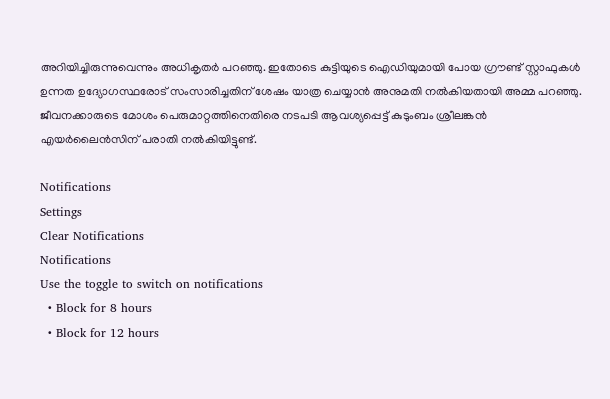അറിയിച്ചിരുന്നുവെന്നും അധികൃതർ പറഞ്ഞു. ഇതോടെ കുട്ടിയുടെ ഐഡിയുമായി പോയ ഗ്രൗണ്ട് സ്റ്റാഫുകൾ ഉന്നത ഉദ്യോഗസ്ഥരോട് സംസാരിച്ചതിന് ശേഷം യാത്ര ചെയ്യാൻ അനുമതി നൽകിയതായി അമ്മ പറഞ്ഞു. ജീവനക്കാരുടെ മോശം പെരുമാറ്റത്തിനെതിരെ നടപടി ആവശ്യപ്പെട്ട് കുടുംബം ശ്രീലങ്കൻ എയർലൈൻസിന് പരാതി നൽകിയിട്ടുണ്ട്.

Notifications
Settings
Clear Notifications
Notifications
Use the toggle to switch on notifications
  • Block for 8 hours
  • Block for 12 hours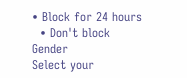• Block for 24 hours
  • Don't block
Gender
Select your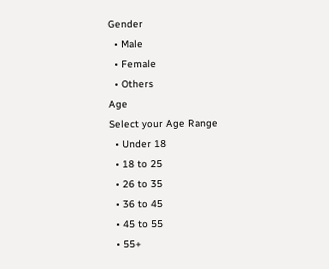Gender
  • Male
  • Female
  • Others
Age
Select your Age Range
  • Under 18
  • 18 to 25
  • 26 to 35
  • 36 to 45
  • 45 to 55
  • 55+